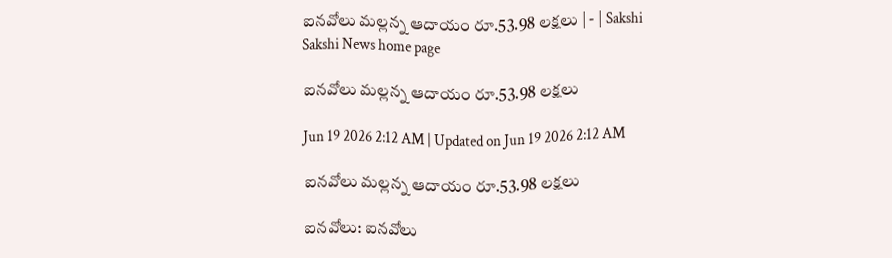ఐనవోలు మల్లన్న ఆదాయం రూ.53.98 లక్షలు | - | Sakshi
Sakshi News home page

ఐనవోలు మల్లన్న ఆదాయం రూ.53.98 లక్షలు

Jun 19 2026 2:12 AM | Updated on Jun 19 2026 2:12 AM

ఐనవోలు మల్లన్న ఆదాయం రూ.53.98 లక్షలు

ఐనవోలు: ఐనవోలు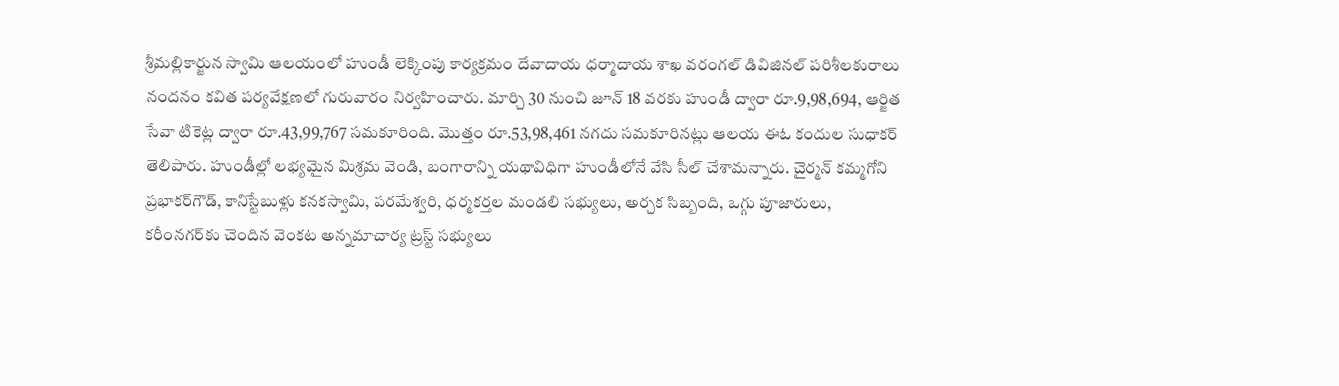శ్రీమల్లికార్జున స్వామి ఆలయంలో హుండీ లెక్కింపు కార్యక్రమం దేవాదాయ ధర్మాదాయ శాఖ వరంగల్‌ డివిజినల్‌ పరిశీలకురాలు నందనం కవిత పర్యవేక్షణలో గురువారం నిర్వహించారు. మార్చి 30 నుంచి జూన్‌ 18 వరకు హుండీ ద్వారా రూ.9,98,694, ఆర్జిత సేవా టికెట్ల ద్వారా రూ.43,99,767 సమకూరింది. మొత్తం రూ.53,98,461 నగదు సమకూరినట్లు ఆలయ ఈఓ కందుల సుధాకర్‌ తెలిపారు. హుండీల్లో లభ్యమైన మిశ్రమ వెండి, బంగారాన్ని యథావిధిగా హుండీలోనే వేసి సీల్‌ చేశామన్నారు. చైర్మన్‌ కమ్మగోని ప్రభాకర్‌గౌడ్‌, కానిస్టేబుళ్లు కనకస్వామి, పరమేశ్వరి, ధర్మకర్తల మండలి సభ్యులు, అర్చక సిబ్బంది, ఒగ్గు పూజారులు, కరీంనగర్‌కు చెందిన వెంకట అన్నమాచార్య ట్రస్ట్‌ సభ్యులు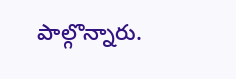పాల్గొన్నారు.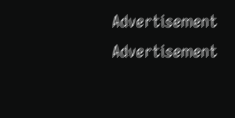Advertisement
Advertisement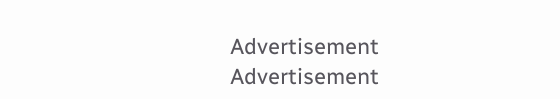Advertisement
Advertisement